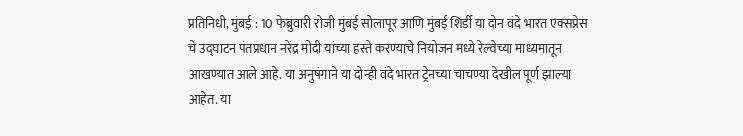प्रतिनिधी, मुंबई : 10 फेब्रुवारी रोजी मुंबई सोलापूर आणि मुंबई शिर्डी या दोन वंदे भारत एक्सप्रेस चे उद्घाटन पंतप्रधान नरेंद्र मोदी यांच्या हस्ते करण्याचे नियोजन मध्ये रेल्वेच्या माध्यमातून आखण्यात आले आहे. या अनुषंगाने या दोन्ही वंदे भारत ट्रेनच्या चाचण्या देखील पूर्ण झाल्या आहेत. या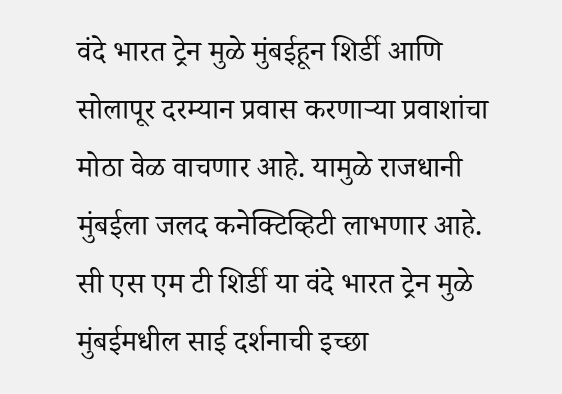वंदे भारत ट्रेन मुळे मुंबईहून शिर्डी आणि सोलापूर दरम्यान प्रवास करणाऱ्या प्रवाशांचा मोठा वेळ वाचणार आहे. यामुळे राजधानी मुंबईला जलद कनेक्टिव्हिटी लाभणार आहे. सी एस एम टी शिर्डी या वंदे भारत ट्रेन मुळे मुंबईमधील साई दर्शनाची इच्छा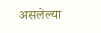असलेल्या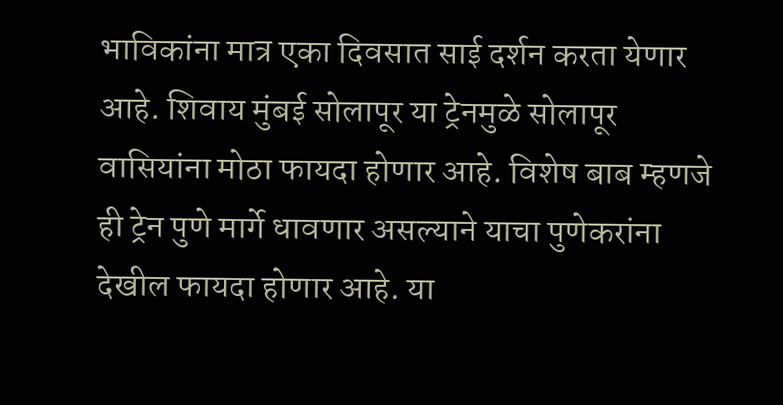भाविकांना मात्र एका दिवसात साई दर्शन करता येणार आहे. शिवाय मुंबई सोलापूर या ट्रेनमुळे सोलापूर वासियांना मोठा फायदा होणार आहे. विशेष बाब म्हणजे ही ट्रेन पुणे मार्गे धावणार असल्याने याचा पुणेकरांना देखील फायदा होणार आहे. या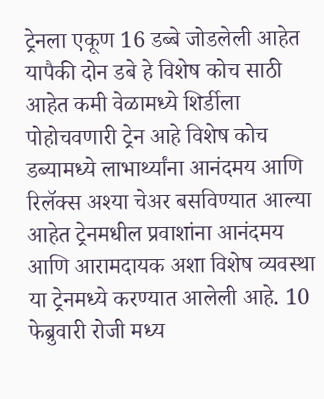ट्रेनला एकूण 16 डब्बे जोडलेली आहेत यापैकी दोन डबे हे विशेष कोच साठी आहेत कमी वेळामध्ये शिर्डीला पोहोचवणारी ट्रेन आहे विशेष कोच डब्यामध्ये लाभार्थ्यांना आनंदमय आणि रिलॅक्स अश्या चेअर बसविण्यात आल्या आहेत ट्रेनमधील प्रवाशांना आनंदमय आणि आरामदायक अशा विशेष व्यवस्था या ट्रेनमध्ये करण्यात आलेली आहे. 10 फेब्रुवारी रोजी मध्य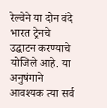रेल्वेने या दोन वंदे भारत ट्रेनचे उद्घाटन करण्याचे योजिले आहे. या अनुषंगाने आवश्यक त्या सर्व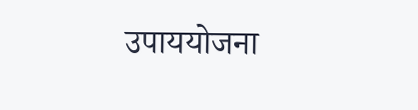उपाययोजना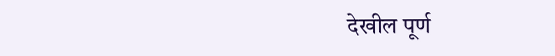देखील पूर्ण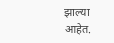झाल्या आहेत.